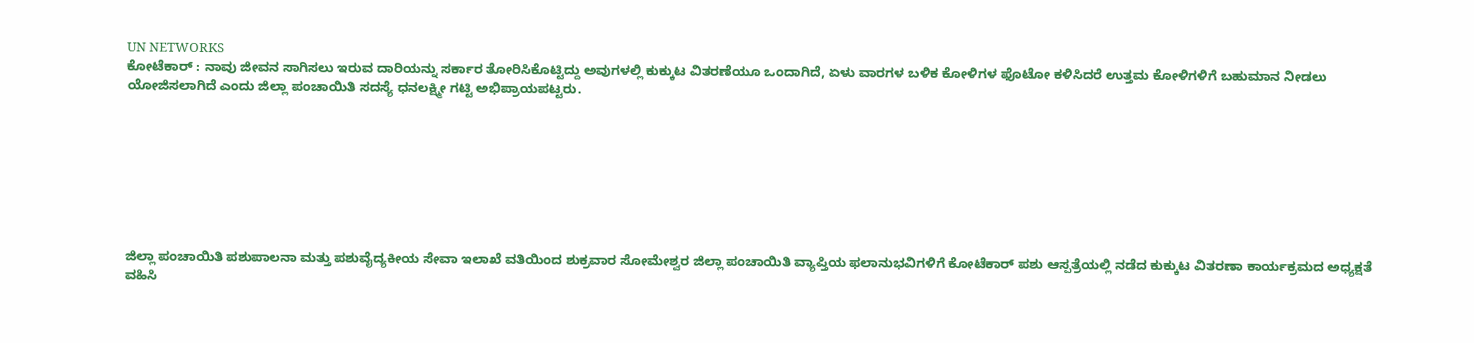UN NETWORKS
ಕೋಟೆಕಾರ್ : ನಾವು ಜೀವನ ಸಾಗಿಸಲು ಇರುವ ದಾರಿಯನ್ನು ಸರ್ಕಾರ ತೋರಿಸಿಕೊಟ್ಟಿದ್ದು ಅವುಗಳಲ್ಲಿ ಕುಕ್ಕುಟ ವಿತರಣೆಯೂ ಒಂದಾಗಿದೆ, ಏಳು ವಾರಗಳ ಬಳಿಕ ಕೋಳಿಗಳ ಫೊಟೋ ಕಳಿಸಿದರೆ ಉತ್ತಮ ಕೋಳಿಗಳಿಗೆ ಬಹುಮಾನ ನೀಡಲು ಯೋಜಿಸಲಾಗಿದೆ ಎಂದು ಜಿಲ್ಲಾ ಪಂಚಾಯಿತಿ ಸದಸ್ಯೆ ಧನಲಕ್ಷ್ಮೀ ಗಟ್ಟಿ ಅಭಿಪ್ರಾಯಪಟ್ಟರು.








ಜಿಲ್ಲಾ ಪಂಚಾಯಿತಿ ಪಶುಪಾಲನಾ ಮತ್ತು ಪಶುವೈದ್ಯಕೀಯ ಸೇವಾ ಇಲಾಖೆ ವತಿಯಿಂದ ಶುಕ್ರವಾರ ಸೋಮೇಶ್ವರ ಜಿಲ್ಲಾ ಪಂಚಾಯಿತಿ ವ್ಯಾಪ್ತಿಯ ಫಲಾನುಭವಿಗಳಿಗೆ ಕೋಟೆಕಾರ್ ಪಶು ಆಸ್ಪತ್ರೆಯಲ್ಲಿ ನಡೆದ ಕುಕ್ಕುಟ ವಿತರಣಾ ಕಾರ್ಯಕ್ರಮದ ಅಧ್ಯಕ್ಷತೆ ವಹಿಸಿ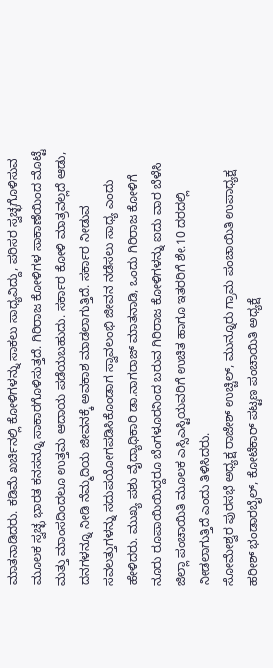ಮಾತನಾಡಿದರು. ಕಡಿಮೆ ಖರ್ಚಿನಲ್ಲಿ ಕೋಳಿಗಳನ್ನು ಸಾಕಲು ಸಾಧ್ಯವಿದ್ದು, ಪರಿಸರ ಸ್ವಚ್ಛಗೊಳಿಸುವ ಮೂಲಕ ಸ್ವಚ್ಛ ಭಾರತ ಕನಸನ್ನೂ ಸಾಕಾರಗೊಳಿಸುತ್ತದೆ. ಗಿರಿರಾಜ ಕೋಳಿಗಳ ಸಾಕಾಣೆಯಿಂದ ಮೊಟ್ಟೆ ಮತ್ತು ಮಾಂಸದಿಂದಲೂ ಉತ್ತಮ ಆದಾಯ ಪಡೆಯಬಹುದು. ಸರ್ಕಾರ ಕೋಳಿ ಮಾತ್ರವಲ್ಲದೆ ಆಡು, ದನಗಳನ್ನೂ ನೀಡಿ ನೆಮ್ಮದಿಯ ಜೀವನಕ್ಕೆ ಅವಕಾಶ ಮಾಡಲಾಗುತ್ತಿದೆ. ಸರ್ಕಾರ ನೀಡುವ ಸವಲತ್ತುಗಳನ್ನು ಸದುಪಯೋಗಪಡಿಸಿಕೊಂಡಾಗ ಸ್ವಾವಲಂಭಿ ಜೀವನ ನಡೆಸಲು ಸಾಧ್ಯ ಎಂದು ಹೇಳಿದರು. ಮುಖ್ಯ ಪಶು ವೈದ್ಯಾಧಿಕಾರಿ ಡಾ.ನಾಗರಾಜ್ ಮಾತನಾಡಿ, ಒಂದು ಗಿರಿರಾಜ ಕೋಳಿಗೆ ನೂರು ರೂಪಾಯಿಯಿದ್ದರೂ ಬೆಂಗಳೂರನಿಂದ ಬರುವ ಗಿರಿರಾಜ ಕೋಳಿಗಳನ್ನು ಐದು ವಾರ ಬೆಳೆಸಿ ಜಿಲ್ಲಾ ಪಂಚಾಯಿತಿ ಮೂಲಕ ಎಸ್ಸಿಎಸ್ಟಿಯವರಿಗೆ ಉಚಿತ ಹಾಗೂ ಇತರರಿಗೆ ಶೇ.10 ದರದಲ್ಲಿ ನೀಡಲಾಗುತ್ತಿದೆ ಎಂದು ತಿಳಿಸಿದರು.
ಸೋಮೇಶ್ವರ ಪುರಸಭೆ ಅಧ್ಯಕ್ಷ ರಾಜೇಶ್ ಉಚ್ಚಿಲ್, ಮುನ್ನೂರು ಗ್ರಾಮ ಪಂಚಾಯಿತಿ ಉಪಾಧ್ಯಕ್ಷ ಹರೀಶ್ ಭಂಡಾರಬೈಲ್, ಕೋಟೆಕಾರ್ ಪಟ್ಟಣ ಪಂಚಾಯಿತಿ ಅಧ್ಯಕ್ಷೆ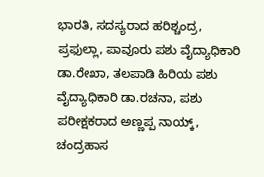ಭಾರತಿ, ಸದಸ್ಯರಾದ ಹರಿಶ್ಚಂದ್ರ, ಪ್ರಫುಲ್ಲಾ, ಪಾವೂರು ಪಶು ವೈದ್ಯಾಧಿಕಾರಿ ಡಾ.ರೇಖಾ, ತಲಪಾಡಿ ಹಿರಿಯ ಪಶು ವೈದ್ಯಾಧಿಕಾರಿ ಡಾ.ರಚನಾ, ಪಶು ಪರೀಕ್ಷಕರಾದ ಅಣ್ಣಪ್ಪ ನಾಯ್ಕ್, ಚಂದ್ರಹಾಸ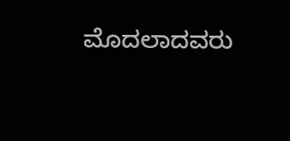ಮೊದಲಾದವರು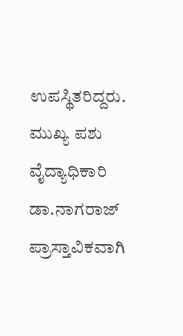ಉಪಸ್ಥಿತರಿದ್ದರು. ಮುಖ್ಯ ಪಶು ವೈದ್ಯಾಧಿಕಾರಿ ಡಾ.ನಾಗರಾಜ್ ಪ್ರಾಸ್ತಾವಿಕವಾಗಿ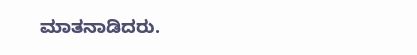ಮಾತನಾಡಿದರು.